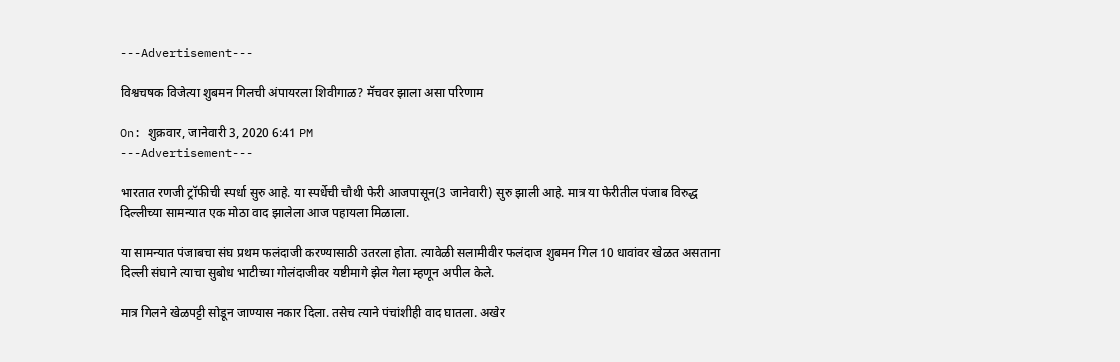---Advertisement---

विश्वचषक विजेत्या शुबमन गिलची अंपायरला शिवीगाळ? मॅचवर झाला असा परिणाम

On: शुक्रवार, जानेवारी 3, 2020 6:41 PM
---Advertisement---

भारतात रणजी ट्रॉफीची स्पर्धा सुरु आहे. या स्पर्धेची चौथी फेरी आजपासून(3 जानेवारी) सुरु झाली आहे. मात्र या फेरीतील पंजाब विरुद्ध दिल्लीच्या सामन्यात एक मोठा वाद झालेला आज पहायला मिळाला.

या सामन्यात पंजाबचा संघ प्रथम फलंदाजी करण्यासाठी उतरला होता. त्यावेळी सलामीवीर फलंदाज शुबमन गिल 10 धावांवर खेळत असताना दिल्ली संघाने त्याचा सुबोध भाटीच्या गोलंदाजीवर यष्टीमागे झेल गेला म्हणून अपील केले.

मात्र गिलने खेळपट्टी सोडून जाण्यास नकार दिला. तसेच त्याने पंचांशीही वाद घातला. अखेर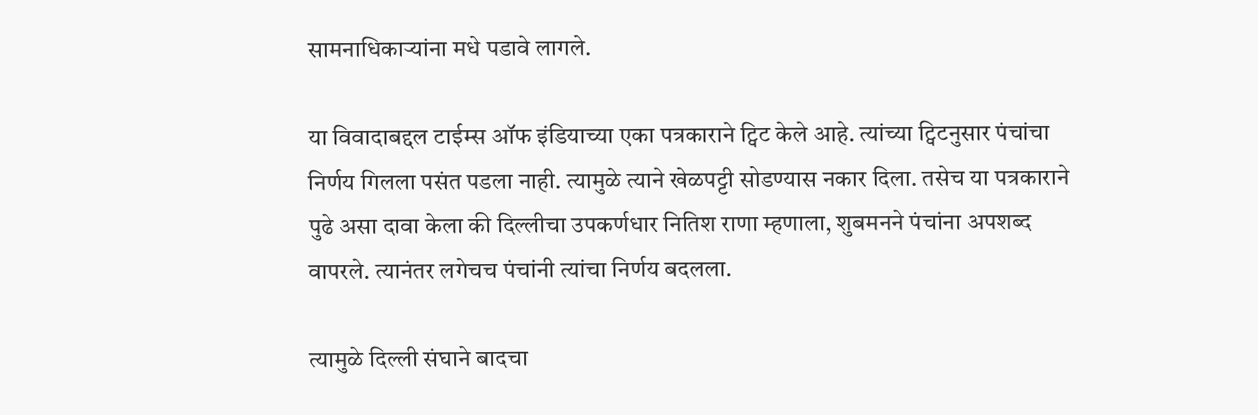सामनाधिकाऱ्यांना मधे पडावे लागले.

या विवादाबद्दल टाईम्स ऑफ इंडियाच्या एका पत्रकाराने ट्विट केले आहे. त्यांच्या ट्विटनुसार पंचांचा निर्णय गिलला पसंत पडला नाही. त्यामुळे त्याने खेळपट्टी सोडण्यास नकार दिला. तसेच या पत्रकाराने पुढे असा दावा केला की दिल्लीचा उपकर्णधार नितिश राणा म्हणाला, शुबमनने पंचांना अपशब्द वापरले. त्यानंतर लगेचच पंचांनी त्यांचा निर्णय बदलला.

त्यामुळे दिल्ली संघाने बादचा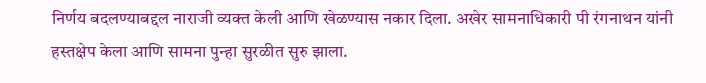निर्णय बदलण्याबद्दल नाराजी व्यक्त केली आणि खेळण्यास नकार दिला. अखेर सामनाधिकारी पी रंगनाथन यांनी हस्तक्षेप केला आणि सामना पुन्हा सुरळीत सुरु झाला.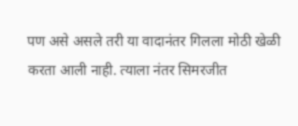पण असे असले तरी या वादानंतर गिलला मोठी खेळी करता आली नाही. त्याला नंतर सिमरजीत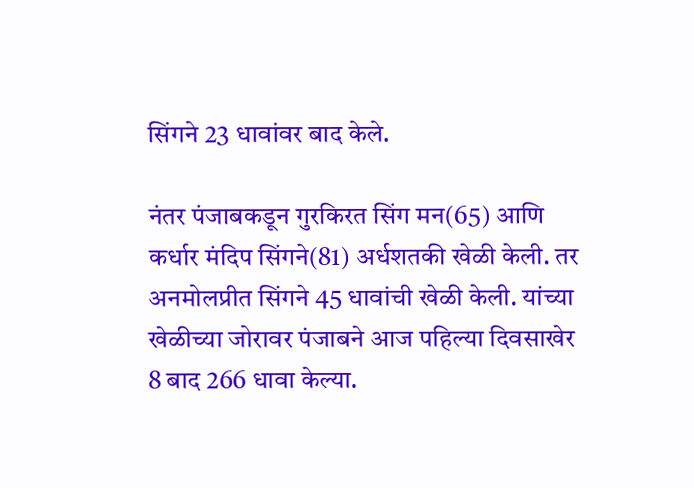सिंगने 23 धावांवर बाद केले.

नंतर पंजाबकडून गुरकिरत सिंग मन(65) आणि कर्धार मंदिप सिंगने(81) अर्धशतकी खेळी केली. तर अनमोलप्रीत सिंगने 45 धावांची खेळी केली. यांच्या खेळीच्या जोरावर पंजाबने आज पहिल्या दिवसाखेर 8 बाद 266 धावा केल्या.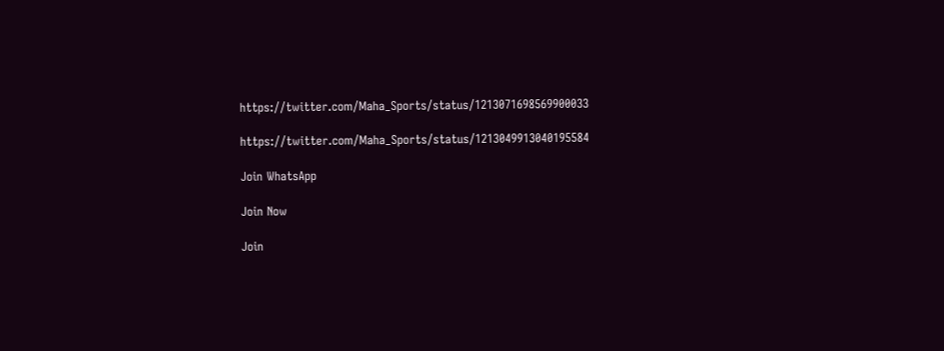https://twitter.com/Maha_Sports/status/1213071698569900033

https://twitter.com/Maha_Sports/status/1213049913040195584

Join WhatsApp

Join Now

Join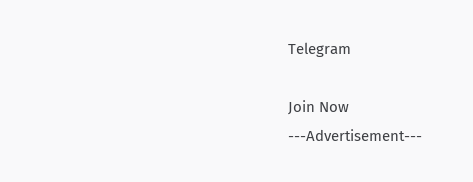Telegram

Join Now
---Advertisement---